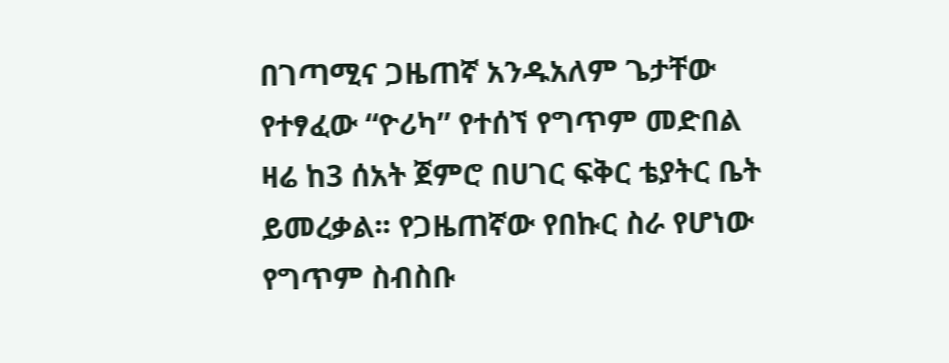በገጣሚና ጋዜጠኛ አንዱአለም ጌታቸው የተፃፈው “ዮሪካ” የተሰኘ የግጥም መድበል ዛሬ ከ3 ሰአት ጀምሮ በሀገር ፍቅር ቴያትር ቤት ይመረቃል፡፡ የጋዜጠኛው የበኩር ስራ የሆነው የግጥም ስብስቡ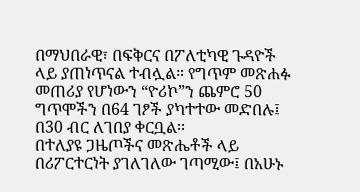በማህበራዊ፣ በፍቅርና በፖለቲካዊ ጉዳዮች ላይ ያጠነጥናል ተብሏል። የግጥም መጽሐፉ መጠሪያ የሆነውን “ዮሪኮ”ን ጨምሮ 50 ግጥሞችን በ64 ገፆች ያካተተው መድበሉ፤ በ30 ብር ለገበያ ቀርቧል፡፡
በተለያዩ ጋዜጦችና መጽሔቶች ላይ በሪፖርተርነት ያገለገለው ገጣሚው፤ በአሁኑ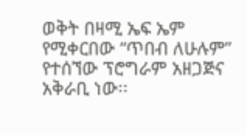ወቅት በዛሚ ኤፍ ኤም የሚቀርበው “ጥበብ ለሁሉም” የተሰኘው ፕሮግራም አዘጋጅና አቅራቢ ነው፡፡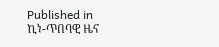Published in
ኪነ-ጥበባዊ ዜና